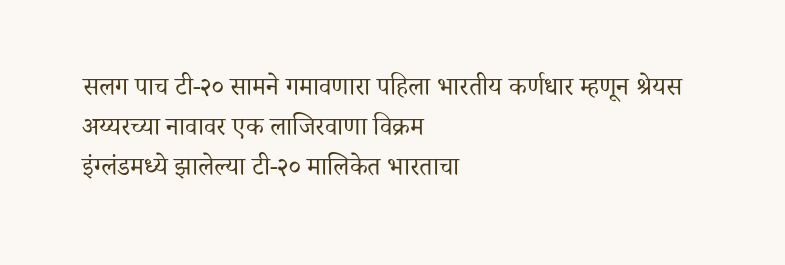सलग पाच टी-२० सामने गमावणारा पहिला भारतीय कर्णधार म्हणून श्रेयस अय्यरच्या नावावर एक लाजिरवाणा विक्रम
इंग्लंडमध्ये झालेल्या टी-२० मालिकेत भारताचा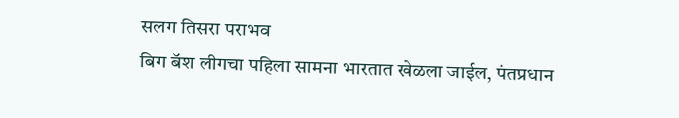सलग तिसरा पराभव
बिग बॅश लीगचा पहिला सामना भारतात खेळला जाईल, पंतप्रधान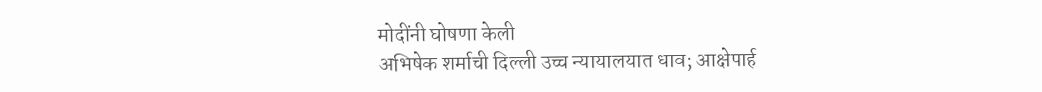मोदींनी घोषणा केली
अभिषेक शर्माची दिल्ली उच्च न्यायालयात धाव; आक्षेपार्ह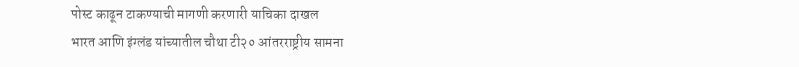पोस्ट काढून टाकण्याची मागणी करणारी याचिका दाखल
भारत आणि इंग्लंड यांच्यातील चौथा टी२० आंतरराष्ट्रीय सामना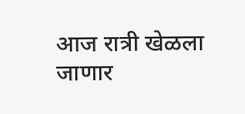आज रात्री खेळला जाणार